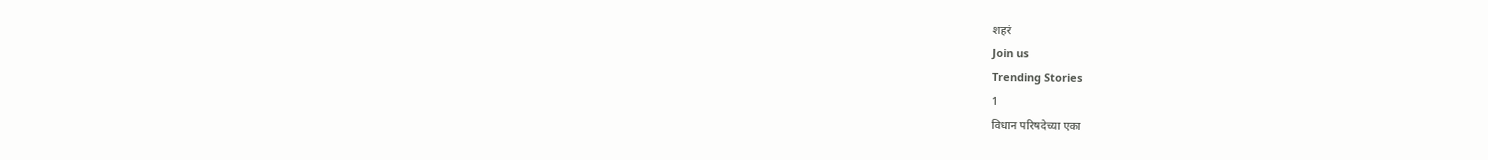शहरं
Join us
Trending Stories
1
विधान परिषदेच्या एका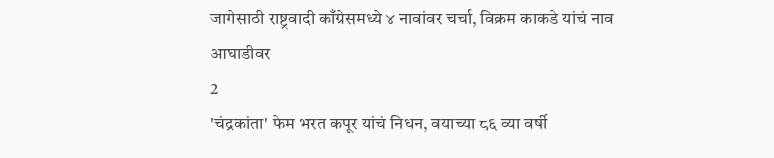जागेसाठी राष्ट्रवादी काँग्रेसमध्ये ४ नावांवर चर्चा, विक्रम काकडे यांचं नाव आघाडीवर
2
'चंद्रकांता' फेम भरत कपूर यांचं निधन, वयाच्या ८६ व्या वर्षी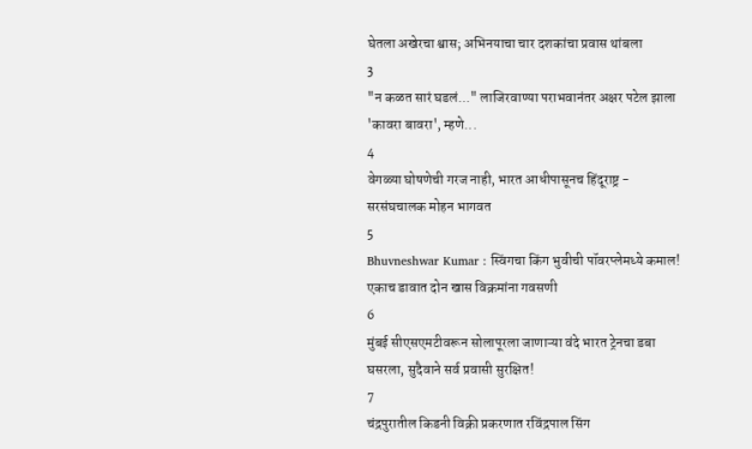घेतला अखेरचा श्वास; अभिनयाचा चार दशकांचा प्रवास थांबला
3
"न कळत सारं घडलं..." लाजिरवाण्या पराभवानंतर अक्षर पटेल झाला 'कावरा बावरा', म्हणे...
4
वेगळ्या घोषणेची गरज नाही, भारत आधीपासूनच हिंदूराष्ट्र - सरसंघचालक मोहन भागवत
5
Bhuvneshwar Kumar : स्विंगचा किंग भुवीची पॉवरप्लेमध्ये कमाल! एकाच डावात दोन खास विक्रमांना गवसणी
6
मुंबई सीएसएमटीवरून सोलापूरला जाणाऱ्या वंदे भारत ट्रेनचा डबा घसरला, सुदैवाने सर्व प्रवासी सुरक्षित!
7
चंद्रपुरातील किडनी विक्री प्रकरणात रविंद्रपाल सिंग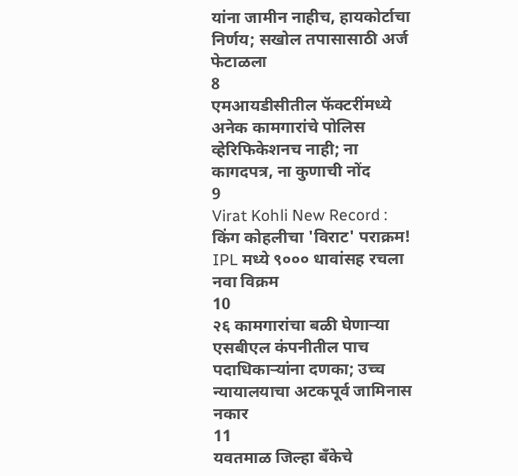यांना जामीन नाहीच, हायकोर्टाचा निर्णय; सखोल तपासासाठी अर्ज फेटाळला
8
एमआयडीसीतील फॅक्टरींमध्ये अनेक कामगारांचे पोलिस व्हेरिफिकेशनच नाही; ना कागदपत्र, ना कुणाची नोंद
9
Virat Kohli New Record : किंग कोहलीचा 'विराट' पराक्रम! IPL मध्ये ९००० धावांसह रचला नवा विक्रम
10
२६ कामगारांचा बळी घेणाऱ्या एसबीएल कंपनीतील पाच पदाधिकाऱ्यांना दणका; उच्च न्यायालयाचा अटकपूर्व जामिनास नकार
11
यवतमाळ जिल्हा बँकेचे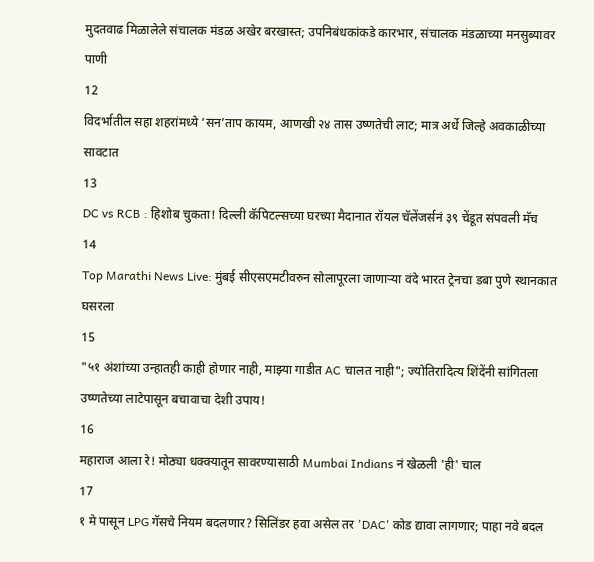मुदतवाढ मिळालेले संचालक मंडळ अखेर बरखास्त; उपनिबंधकांकडे कारभार, संचालक मंडळाच्या मनसुब्यावर पाणी
12
विदर्भातील सहा शहरांमध्ये ‘सन’ताप कायम, आणखी २४ तास उष्णतेची लाट; मात्र अर्धे जिल्हे अवकाळीच्या सावटात
13
DC vs RCB : हिशोब चुकता! दिल्ली कॅपिटल्सच्या घरच्या मैदानात रॉयल चॅलेंजर्सनं ३९ चेंडूत संपवली मॅच
14
Top Marathi News Live: मुंबई सीएसएमटीवरुन सोलापूरला जाणाऱ्या वंदे भारत ट्रेनचा डबा पुणे स्थानकात घसरला
15
"५१ अंशांच्या उन्हातही काही होणार नाही, माझ्या गाडीत AC चालत नाही"; ज्योतिरादित्य शिंदेंनी सांगितला उष्णतेच्या लाटेपासून बचावाचा देशी उपाय!
16
महाराज आला रे! मोठ्या धक्क्यातून सावरण्यासाठी Mumbai Indians नं खेळली 'ही' चाल
17
१ मे पासून LPG गॅसचे नियम बदलणार? सिलिंडर हवा असेल तर 'DAC' कोड द्यावा लागणार; पाहा नवे बदल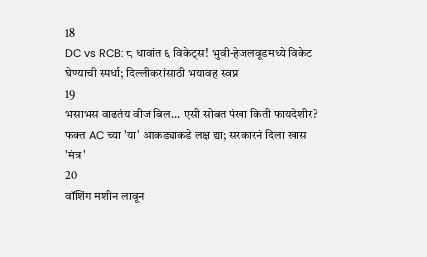18
DC vs RCB: ८ धावांत ६ विकेट्स! भुवी-हेजलवूडमध्ये विकेट घेण्याची स्पर्धा; दिल्लीकरांसाठी भयावह स्वप्न
19
भसाभस वाढतंय वीज बिल... एसी सोबत पंखा किती फायदेशीर? फक्त AC च्या 'या' आकड्याकडे लक्ष द्या; सरकारनं दिला खास 'मंत्र'
20
वॉशिंग मशीन लावून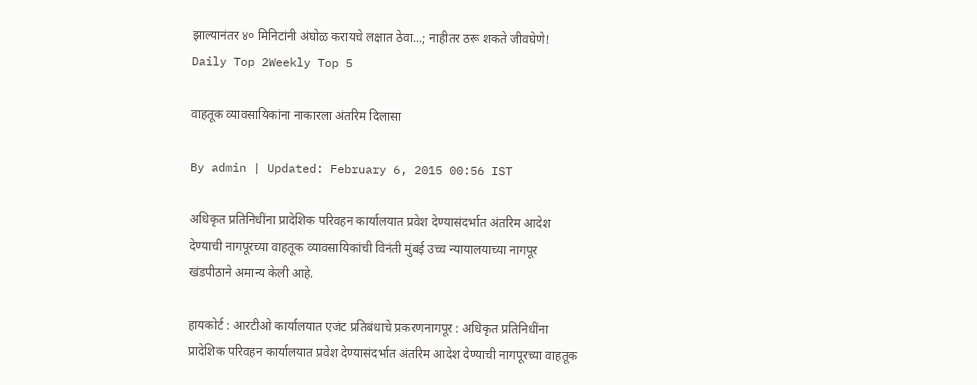झाल्यानंतर ४० मिनिटांनी अंघोळ करायचे लक्षात ठेवा...; नाहीतर ठरू शकते जीवघेणे!
Daily Top 2Weekly Top 5

वाहतूक व्यावसायिकांना नाकारला अंतरिम दिलासा

By admin | Updated: February 6, 2015 00:56 IST

अधिकृत प्रतिनिधींना प्रादेशिक परिवहन कार्यालयात प्रवेश देण्यासंदर्भात अंतरिम आदेश देण्याची नागपूरच्या वाहतूक व्यावसायिकांची विनंती मुंबई उच्च न्यायालयाच्या नागपूर खंडपीठाने अमान्य केली आहे.

हायकोर्ट : आरटीओ कार्यालयात एजंट प्रतिबंधाचे प्रकरणनागपूर : अधिकृत प्रतिनिधींना प्रादेशिक परिवहन कार्यालयात प्रवेश देण्यासंदर्भात अंतरिम आदेश देण्याची नागपूरच्या वाहतूक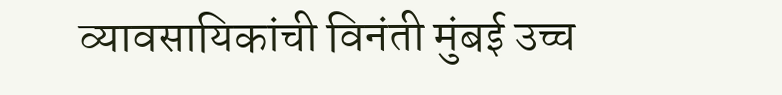व्यावसायिकांची विनंती मुंबई उच्च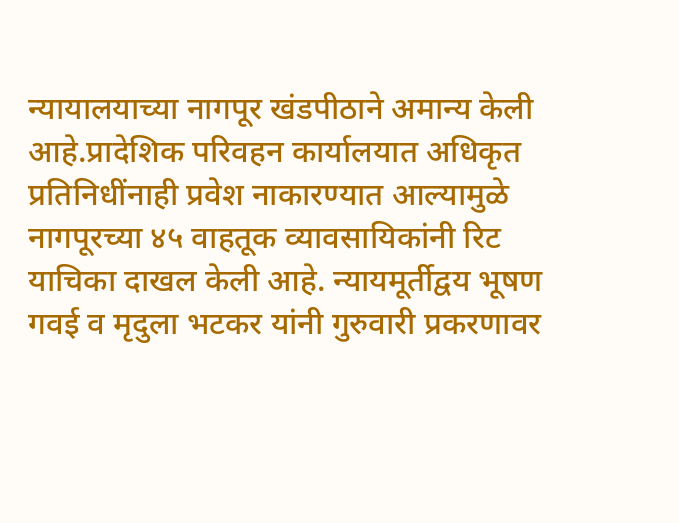न्यायालयाच्या नागपूर खंडपीठाने अमान्य केली आहे.प्रादेशिक परिवहन कार्यालयात अधिकृत प्रतिनिधींनाही प्रवेश नाकारण्यात आल्यामुळे नागपूरच्या ४५ वाहतूक व्यावसायिकांनी रिट याचिका दाखल केली आहे. न्यायमूर्तीद्वय भूषण गवई व मृदुला भटकर यांनी गुरुवारी प्रकरणावर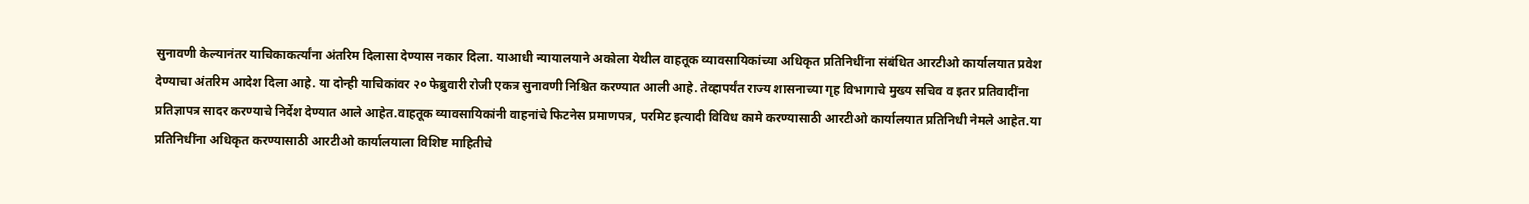सुनावणी केल्यानंतर याचिकाकर्त्यांना अंतरिम दिलासा देण्यास नकार दिला. याआधी न्यायालयाने अकोला येथील वाहतूक व्यावसायिकांच्या अधिकृत प्रतिनिधींना संबंधित आरटीओ कार्यालयात प्रवेश देण्याचा अंतरिम आदेश दिला आहे. या दोन्ही याचिकांवर २० फेब्रुवारी रोजी एकत्र सुनावणी निश्चित करण्यात आली आहे. तेव्हापर्यंत राज्य शासनाच्या गृह विभागाचे मुख्य सचिव व इतर प्रतिवादींना प्रतिज्ञापत्र सादर करण्याचे निर्देश देण्यात आले आहेत.वाहतूक व्यावसायिकांनी वाहनांचे फिटनेस प्रमाणपत्र, परमिट इत्यादी विविध कामे करण्यासाठी आरटीओ कार्यालयात प्रतिनिधी नेमले आहेत.या प्रतिनिधींना अधिकृत करण्यासाठी आरटीओ कार्यालयाला विशिष्ट माहितीचे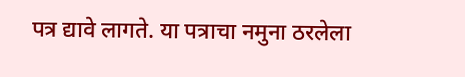पत्र द्यावे लागते. या पत्राचा नमुना ठरलेला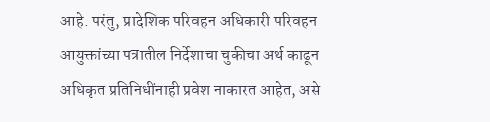आहे. परंतु, प्रादेशिक परिवहन अधिकारी परिवहन आयुक्तांच्या पत्रातील निर्देशाचा चुकीचा अर्थ काढून अधिकृत प्रतिनिधींनाही प्रवेश नाकारत आहेत, असे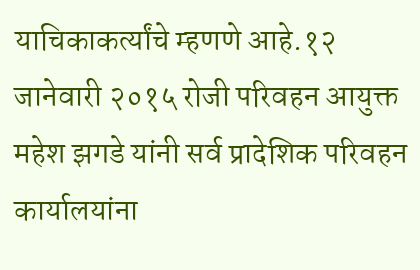याचिकाकर्त्यांचे म्हणणे आहे.१२ जानेवारी २०१५ रोजी परिवहन आयुक्त महेश झगडे यांनी सर्व प्रादेशिक परिवहन कार्यालयांना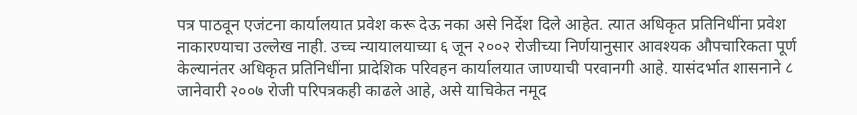पत्र पाठवून एजंटना कार्यालयात प्रवेश करू देऊ नका असे निर्देश दिले आहेत. त्यात अधिकृत प्रतिनिधींना प्रवेश नाकारण्याचा उल्लेख नाही. उच्च न्यायालयाच्या ६ जून २००२ रोजीच्या निर्णयानुसार आवश्यक औपचारिकता पूर्ण केल्यानंतर अधिकृत प्रतिनिधींना प्रादेशिक परिवहन कार्यालयात जाण्याची परवानगी आहे. यासंदर्भात शासनाने ८ जानेवारी २००७ रोजी परिपत्रकही काढले आहे, असे याचिकेत नमूद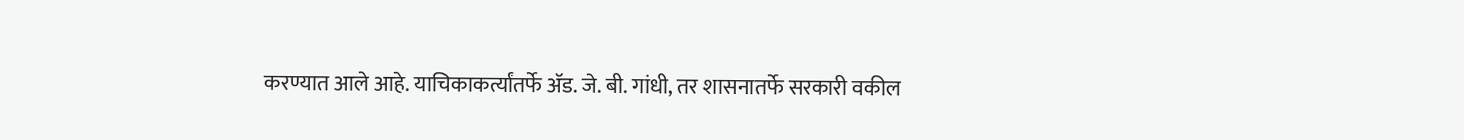करण्यात आले आहे. याचिकाकर्त्यांतर्फे अ‍ॅड. जे. बी. गांधी, तर शासनातर्फे सरकारी वकील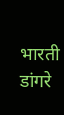भारती डांगरे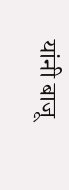यांनी बाजू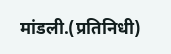मांडली.(प्रतिनिधी)